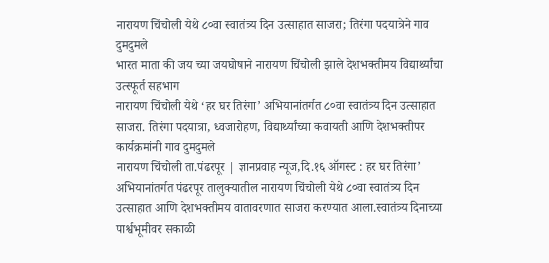नारायण चिंचोली येथे ८०वा स्वातंत्र्य दिन उत्साहात साजरा; तिरंगा पदयात्रेने गाव दुमदुमले
भारत माता की जय च्या जयघोषाने नारायण चिंचोली झाले देशभक्तीमय विद्यार्थ्यांचा उत्स्फूर्त सहभाग
नारायण चिंचोली येथे ‘हर घर तिरंगा’ अभियानांतर्गत ८०वा स्वातंत्र्य दिन उत्साहात साजरा. तिरंगा पदयात्रा, ध्वजारोहण, विद्यार्थ्यांच्या कवायती आणि देशभक्तीपर कार्यक्रमांनी गाव दुमदुमले
नारायण चिंचोली ता.पंढरपूर | ज्ञानप्रवाह न्यूज,दि.१६ ऑगस्ट : हर घर तिरंगा’ अभियानांतर्गत पंढरपूर तालुक्यातील नारायण चिंचोली येथे ८०वा स्वातंत्र्य दिन उत्साहात आणि देशभक्तीमय वातावरणात साजरा करण्यात आला.स्वातंत्र्य दिनाच्या पार्श्वभूमीवर सकाळी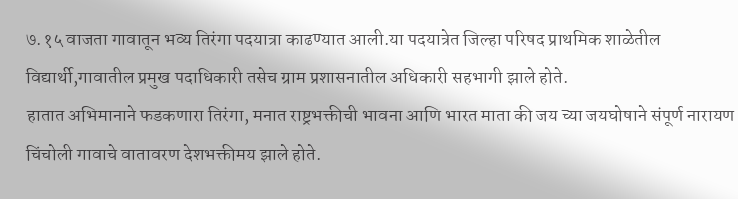७.१५ वाजता गावातून भव्य तिरंगा पदयात्रा काढण्यात आली.या पदयात्रेत जिल्हा परिषद प्राथमिक शाळेतील विद्यार्थी,गावातील प्रमुख पदाधिकारी तसेच ग्राम प्रशासनातील अधिकारी सहभागी झाले होते.
हातात अभिमानाने फडकणारा तिरंगा, मनात राष्ट्रभक्तीची भावना आणि भारत माता की जय च्या जयघोषाने संपूर्ण नारायण चिंचोली गावाचे वातावरण देशभक्तीमय झाले होते.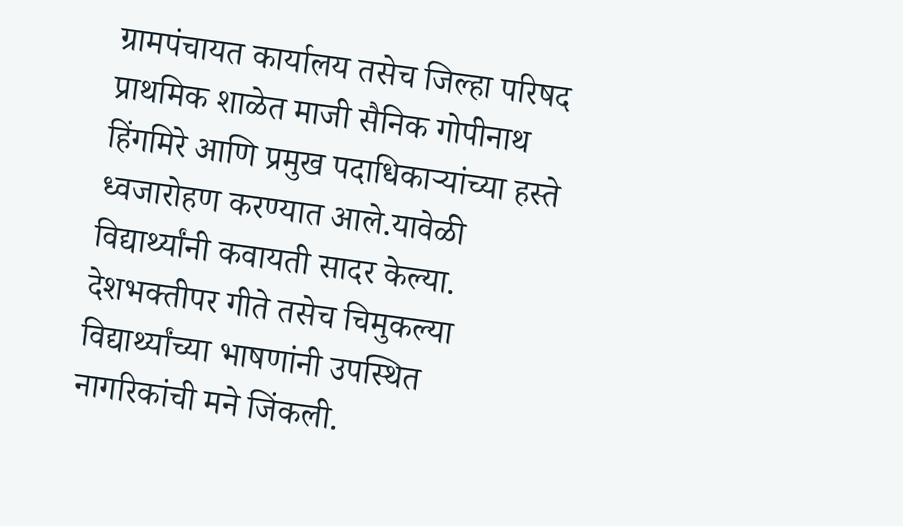ग्रामपंचायत कार्यालय तसेच जिल्हा परिषद प्राथमिक शाळेत माजी सैनिक गोपीनाथ हिंगमिरे आणि प्रमुख पदाधिकाऱ्यांच्या हस्ते ध्वजारोहण करण्यात आले.यावेळी विद्यार्थ्यांनी कवायती सादर केल्या. देशभक्तीपर गीते तसेच चिमुकल्या विद्यार्थ्यांच्या भाषणांनी उपस्थित नागरिकांची मने जिंकली.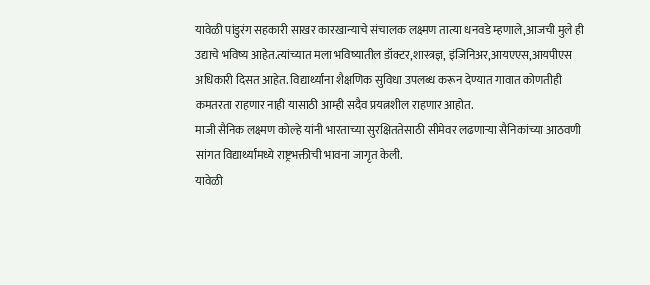यावेळी पांडुरंग सहकारी साखर कारखान्याचे संचालक लक्ष्मण तात्या धनवडे म्हणाले,आजची मुले ही उद्याचे भविष्य आहेत.त्यांच्यात मला भविष्यातील डॉक्टर,शास्त्रज्ञ, इंजिनिअर,आयएएस,आयपीएस अधिकारी दिसत आहेत. विद्यार्थ्यांना शैक्षणिक सुविधा उपलब्ध करून देण्यात गावात कोणतीही कमतरता राहणार नाही यासाठी आम्ही सदैव प्रयत्नशील राहणार आहोत.
माजी सैनिक लक्ष्मण कोल्हे यांनी भारताच्या सुरक्षिततेसाठी सीमेवर लढणाऱ्या सैनिकांच्या आठवणी सांगत विद्यार्थ्यांमध्ये राष्ट्रभक्तीची भावना जागृत केली.
यावेळी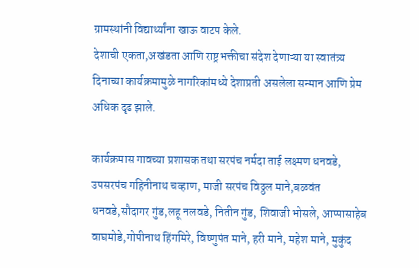ग्रामस्थांनी विद्यार्थ्यांना खाऊ वाटप केले.
देशाची एकता,अखंडता आणि राष्ट्रभक्तीचा संदेश देणाऱ्या या स्वातंत्र्य दिनाच्या कार्यक्रमामुळे नागरिकांमध्ये देशाप्रती असलेला सन्मान आणि प्रेम अधिक दृढ झाले.

कार्यक्रमास गावच्या प्रशासक तथा सरपंच नर्मदा ताई लक्ष्मण धनवडे, उपसरपंच गहिनीनाथ चव्हाण, माजी सरपंच विठ्ठल माने,बळवंत धनवडे,सौदागर गुंड,लहू नलवडे, नितीन गुंड, शिवाजी भोसले, आप्पासाहेब वाघमोडे,गोपीनाथ हिंगमिरे, विष्णुपंत माने, हरी माने, महेश माने, मुकुंद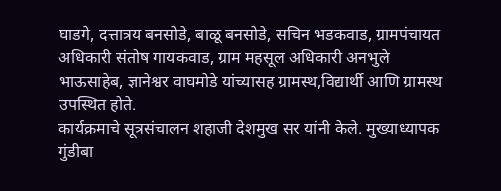घाडगे, दत्तात्रय बनसोडे, बाळू बनसोडे, सचिन भडकवाड, ग्रामपंचायत अधिकारी संतोष गायकवाड, ग्राम महसूल अधिकारी अनभुले भाऊसाहेब, ज्ञानेश्वर वाघमोडे यांच्यासह ग्रामस्थ,विद्यार्थी आणि ग्रामस्थ उपस्थित होते.
कार्यक्रमाचे सूत्रसंचालन शहाजी देशमुख सर यांनी केले. मुख्याध्यापक गुंडीबा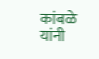कांबळे यांनी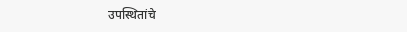उपस्थितांचे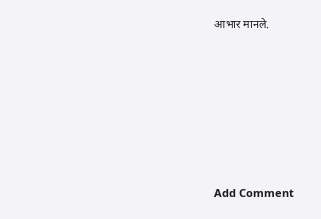आभार मानले.












Add Comment